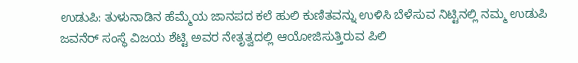ಉಡುಪಿ: ತುಳುನಾಡಿನ ಹೆಮ್ಮೆಯ ಜಾನಪದ ಕಲೆ ಹುಲಿ ಕುಣಿತವನ್ನು ಉಳಿಸಿ ಬೆಳೆಸುವ ನಿಟ್ಟಿನಲ್ಲಿ ನಮ್ಮ ಉಡುಪಿ ಜವನೆರ್ ಸಂಸ್ಥೆ ವಿಜಯ ಶೆಟ್ಟಿ ಅವರ ನೇತೃತ್ವದಲ್ಲಿ ಆಯೋಜಿಸುತ್ತಿರುವ ಪಿಲಿ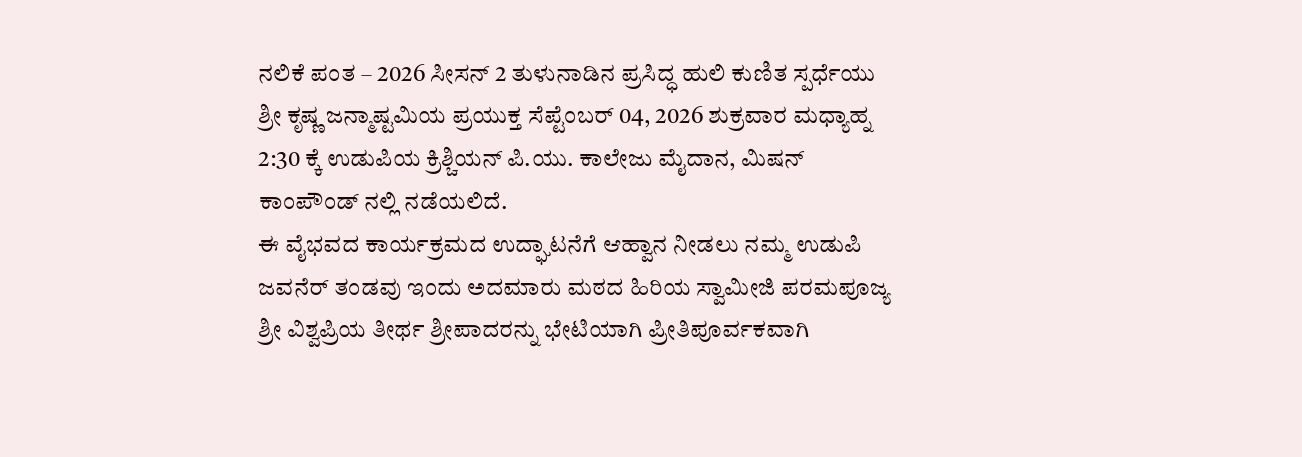ನಲಿಕೆ ಪಂತ – 2026 ಸೀಸನ್ 2 ತುಳುನಾಡಿನ ಪ್ರಸಿದ್ಧ ಹುಲಿ ಕುಣಿತ ಸ್ಪರ್ಧೆಯು ಶ್ರೀ ಕೃಷ್ಣ ಜನ್ಮಾಷ್ಟಮಿಯ ಪ್ರಯುಕ್ತ ಸೆಪ್ಟೆಂಬರ್ 04, 2026 ಶುಕ್ರವಾರ ಮಧ್ಯಾಹ್ನ 2:30 ಕ್ಕೆ ಉಡುಪಿಯ ಕ್ರಿಶ್ಚಿಯನ್ ಪಿ.ಯು. ಕಾಲೇಜು ಮೈದಾನ, ಮಿಷನ್ ಕಾಂಪೌಂಡ್ ನಲ್ಲಿ ನಡೆಯಲಿದೆ.
ಈ ವೈಭವದ ಕಾರ್ಯಕ್ರಮದ ಉದ್ಘಾಟನೆಗೆ ಆಹ್ವಾನ ನೀಡಲು ನಮ್ಮ ಉಡುಪಿ ಜವನೆರ್ ತಂಡವು ಇಂದು ಅದಮಾರು ಮಠದ ಹಿರಿಯ ಸ್ವಾಮೀಜಿ ಪರಮಪೂಜ್ಯ ಶ್ರೀ ವಿಶ್ವಪ್ರಿಯ ತೀರ್ಥ ಶ್ರೀಪಾದರನ್ನು ಭೇಟಿಯಾಗಿ ಪ್ರೀತಿಪೂರ್ವಕವಾಗಿ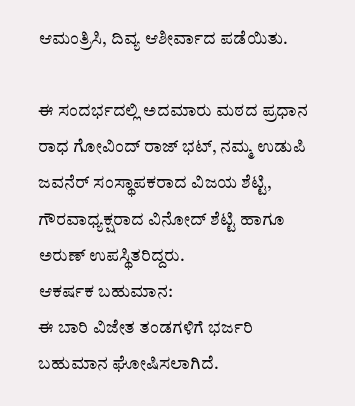ಆಮಂತ್ರಿಸಿ, ದಿವ್ಯ ಆಶೀರ್ವಾದ ಪಡೆಯಿತು.

ಈ ಸಂದರ್ಭದಲ್ಲಿ ಅದಮಾರು ಮಠದ ಪ್ರಧಾನ ರಾಧ ಗೋವಿಂದ್ ರಾಜ್ ಭಟ್, ನಮ್ಮ ಉಡುಪಿ ಜವನೆರ್ ಸಂಸ್ಥಾಪಕರಾದ ವಿಜಯ ಶೆಟ್ಟಿ, ಗೌರವಾಧ್ಯಕ್ಷರಾದ ವಿನೋದ್ ಶೆಟ್ಟಿ ಹಾಗೂ ಅರುಣ್ ಉಪಸ್ಥಿತರಿದ್ದರು.
ಆಕರ್ಷಕ ಬಹುಮಾನ:
ಈ ಬಾರಿ ವಿಜೇತ ತಂಡಗಳಿಗೆ ಭರ್ಜರಿ ಬಹುಮಾನ ಘೋಷಿಸಲಾಗಿದೆ.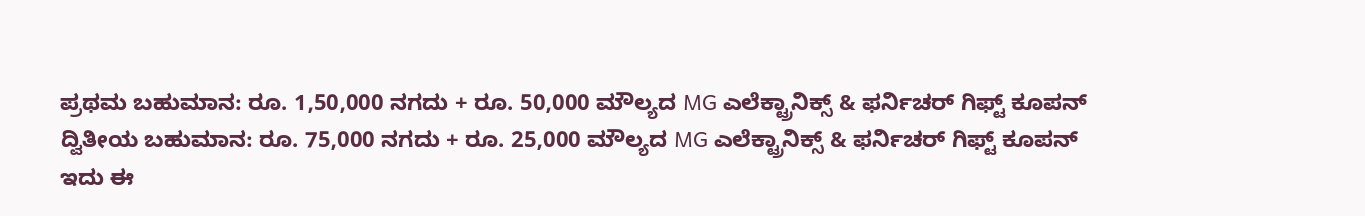ಪ್ರಥಮ ಬಹುಮಾನ: ರೂ. 1,50,000 ನಗದು + ರೂ. 50,000 ಮೌಲ್ಯದ MG ಎಲೆಕ್ಟ್ರಾನಿಕ್ಸ್ & ಫರ್ನಿಚರ್ ಗಿಫ್ಟ್ ಕೂಪನ್
ದ್ವಿತೀಯ ಬಹುಮಾನ: ರೂ. 75,000 ನಗದು + ರೂ. 25,000 ಮೌಲ್ಯದ MG ಎಲೆಕ್ಟ್ರಾನಿಕ್ಸ್ & ಫರ್ನಿಚರ್ ಗಿಫ್ಟ್ ಕೂಪನ್
ಇದು ಈ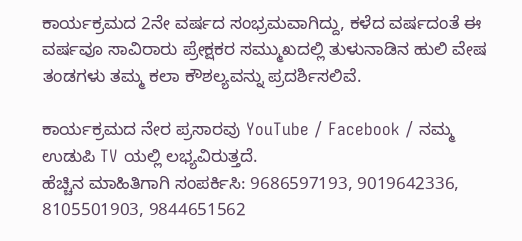ಕಾರ್ಯಕ್ರಮದ 2ನೇ ವರ್ಷದ ಸಂಭ್ರಮವಾಗಿದ್ದು, ಕಳೆದ ವರ್ಷದಂತೆ ಈ ವರ್ಷವೂ ಸಾವಿರಾರು ಪ್ರೇಕ್ಷಕರ ಸಮ್ಮುಖದಲ್ಲಿ ತುಳುನಾಡಿನ ಹುಲಿ ವೇಷ ತಂಡಗಳು ತಮ್ಮ ಕಲಾ ಕೌಶಲ್ಯವನ್ನು ಪ್ರದರ್ಶಿಸಲಿವೆ.

ಕಾರ್ಯಕ್ರಮದ ನೇರ ಪ್ರಸಾರವು YouTube / Facebook / ನಮ್ಮ ಉಡುಪಿ TV ಯಲ್ಲಿ ಲಭ್ಯವಿರುತ್ತದೆ.
ಹೆಚ್ಚಿನ ಮಾಹಿತಿಗಾಗಿ ಸಂಪರ್ಕಿಸಿ: 9686597193, 9019642336, 8105501903, 9844651562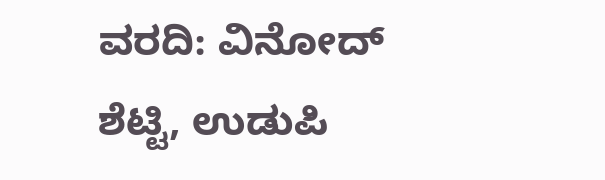ವರದಿ: ವಿನೋದ್ ಶೆಟ್ಟಿ, ಉಡುಪಿ